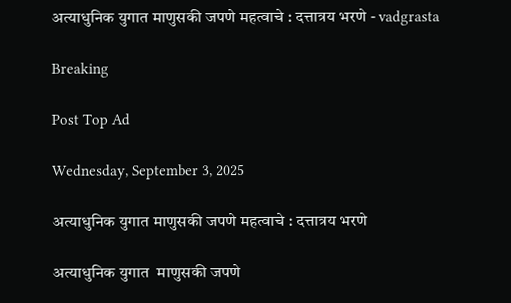अत्याधुनिक युगात माणुसकी जपणे महत्वाचे : दत्तात्रय भरणे - vadgrasta

Breaking

Post Top Ad

Wednesday, September 3, 2025

अत्याधुनिक युगात माणुसकी जपणे महत्वाचे : दत्तात्रय भरणे

अत्याधुनिक युगात  माणुसकी जपणे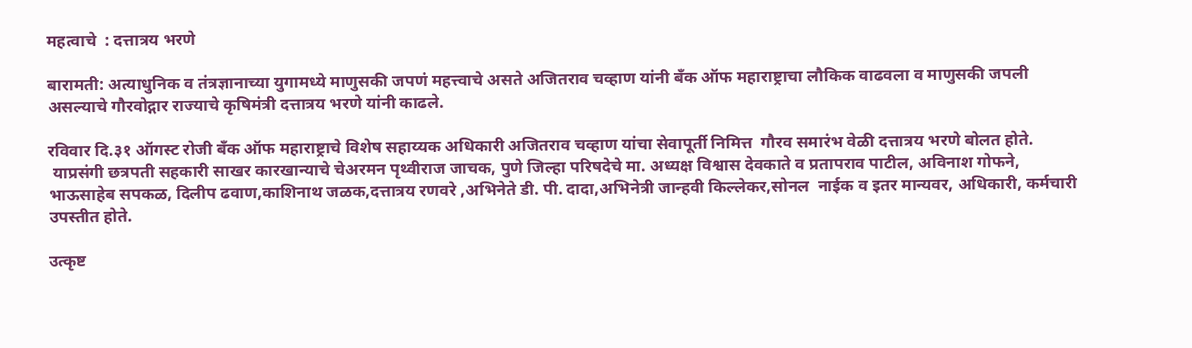महत्वाचे  : दत्तात्रय भरणे

बारामती: अत्याधुनिक व तंत्रज्ञानाच्या युगामध्ये माणुसकी जपणं महत्त्वाचे असते अजितराव चव्हाण यांनी बँक ऑफ महाराष्ट्राचा लौकिक वाढवला व माणुसकी जपली असल्याचे गौरवोद्गार राज्याचे कृषिमंत्री दत्तात्रय भरणे यांनी काढले.

रविवार दि.३१ ऑगस्ट रोजी बँक ऑफ महाराष्ट्राचे विशेष सहाय्यक अधिकारी अजितराव चव्हाण यांचा सेवापूर्ती निमित्त  गौरव समारंभ वेळी दत्तात्रय भरणे बोलत होते.
 याप्रसंगी छत्रपती सहकारी साखर कारखान्याचे चेअरमन पृथ्वीराज जाचक, पुणे जिल्हा परिषदेचे मा. अध्यक्ष विश्वास देवकाते व प्रतापराव पाटील, अविनाश गोफने,
भाऊसाहेब सपकळ, दिलीप ढवाण,काशिनाथ जळक,दत्तात्रय रणवरे ,अभिनेते डी. पी. दादा,अभिनेत्री जान्हवी किल्लेकर,सोनल  नाईक व इतर मान्यवर, अधिकारी, कर्मचारी उपस्तीत होते.

उत्कृष्ट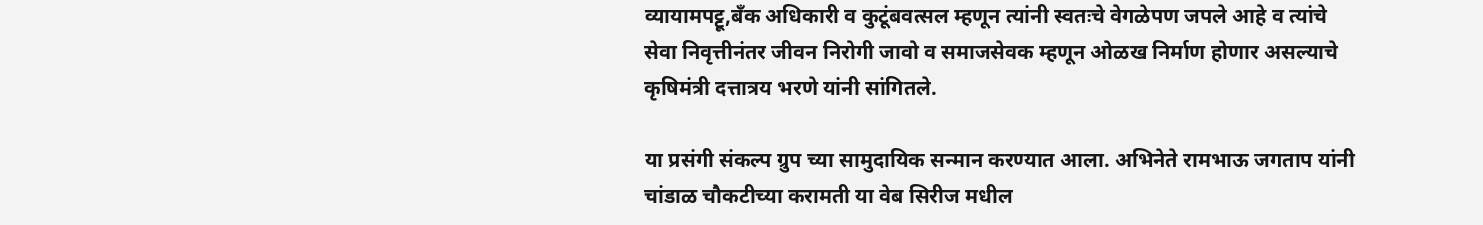व्यायामपट्टू,बँक अधिकारी व कुटूंबवत्सल म्हणून त्यांनी स्वतःचे वेगळेपण जपले आहे व त्यांचे सेवा निवृत्तीनंतर जीवन निरोगी जावो व समाजसेवक म्हणून ओळख निर्माण होणार असल्याचे कृषिमंत्री दत्तात्रय भरणे यांनी सांगितले.

या प्रसंगी संकल्प ग्रुप च्या सामुदायिक सन्मान करण्यात आला. अभिनेते रामभाऊ जगताप यांनी चांडाळ चौकटीच्या करामती या वेब सिरीज मधील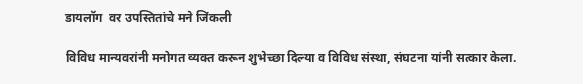डायलॉग  वर उपस्तितांचे मने जिंकली

विविध मान्यवरांनी मनोगत व्यक्त करून शुभेच्छा दिल्या व विविध संस्था, संघटना यांनी सत्कार केला.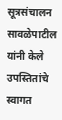सूत्रसंचालन सावळेपाटील यांनी केले उपस्तितांचे स्वागत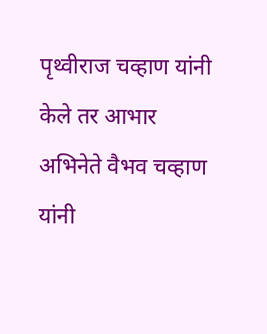पृथ्वीराज चव्हाण यांनी केले तर आभार अभिनेते वैभव चव्हाण यांनी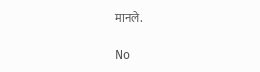मानले.

No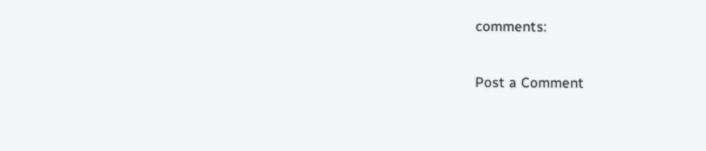comments:

Post a Comment